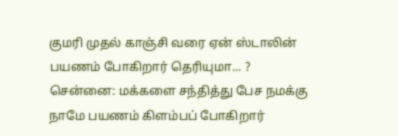குமரி முதல் காஞ்சி வரை ஏன் ஸ்டாலின் பயணம் போகிறார் தெரியுமா... ?
சென்னை: மக்களை சந்தித்து பேச நமக்கு நாமே பயணம் கிளம்பப் போகிறார்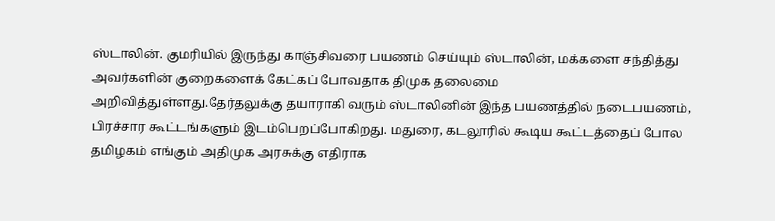ஸ்டாலின். குமரியில் இருந்து காஞ்சிவரை பயணம் செய்யும் ஸ்டாலின், மக்களை சந்தித்து அவர்களின் குறைகளைக் கேட்கப் போவதாக திமுக தலைமை அறிவித்துள்ளது.தேர்தலுக்கு தயாராகி வரும் ஸ்டாலினின் இந்த பயணத்தில் நடைபயணம், பிரச்சார கூட்டங்களும் இடம்பெறப்போகிறது. மதுரை, கடலூரில் கூடிய கூட்டத்தைப் போல தமிழகம் எங்கும் அதிமுக அரசுக்கு எதிராக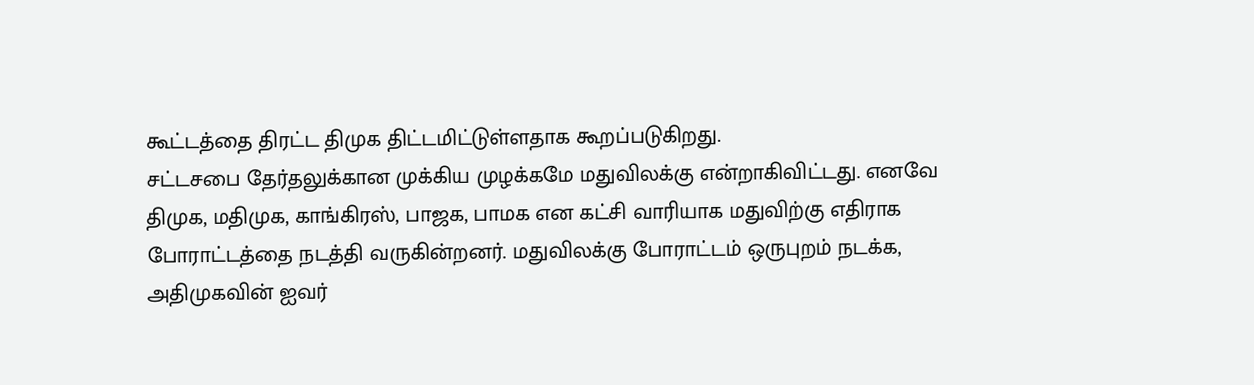கூட்டத்தை திரட்ட திமுக திட்டமிட்டுள்ளதாக கூறப்படுகிறது.
சட்டசபை தேர்தலுக்கான முக்கிய முழக்கமே மதுவிலக்கு என்றாகிவிட்டது. எனவே திமுக, மதிமுக, காங்கிரஸ், பாஜக, பாமக என கட்சி வாரியாக மதுவிற்கு எதிராக போராட்டத்தை நடத்தி வருகின்றனர். மதுவிலக்கு போராட்டம் ஒருபுறம் நடக்க, அதிமுகவின் ஐவர்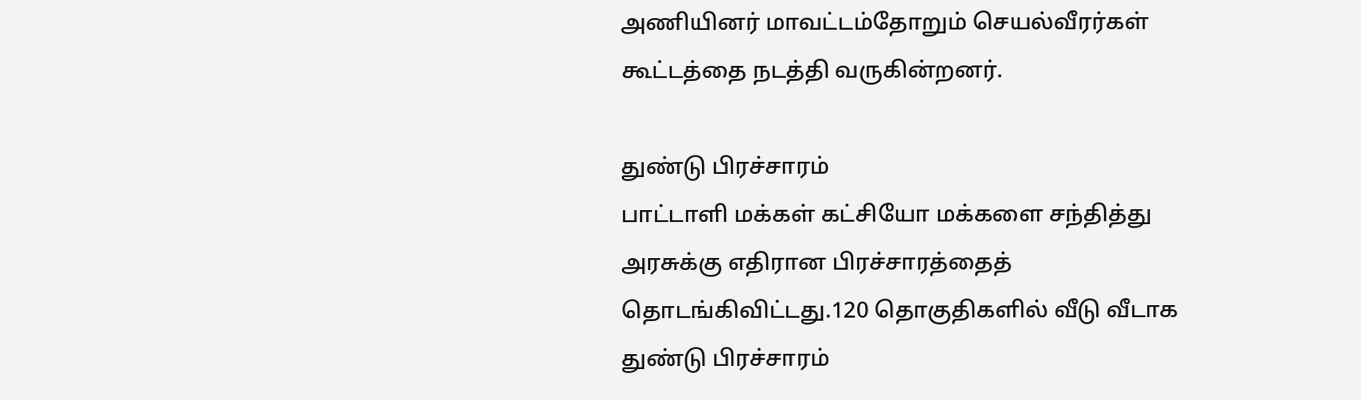அணியினர் மாவட்டம்தோறும் செயல்வீரர்கள் கூட்டத்தை நடத்தி வருகின்றனர்.

துண்டு பிரச்சாரம்
பாட்டாளி மக்கள் கட்சியோ மக்களை சந்தித்து அரசுக்கு எதிரான பிரச்சாரத்தைத் தொடங்கிவிட்டது.120 தொகுதிகளில் வீடு வீடாக துண்டு பிரச்சாரம்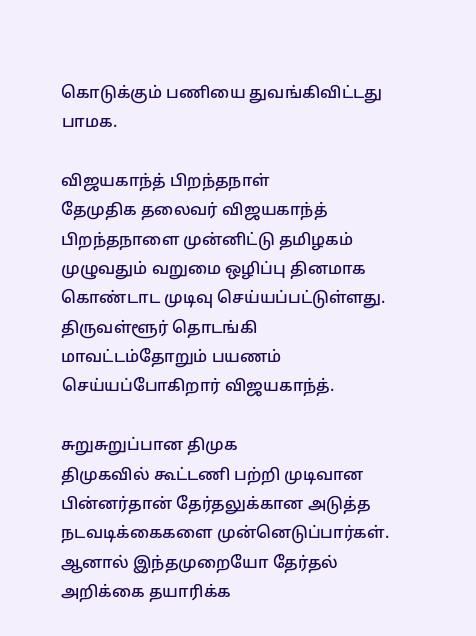கொடுக்கும் பணியை துவங்கிவிட்டது பாமக.

விஜயகாந்த் பிறந்தநாள்
தேமுதிக தலைவர் விஜயகாந்த் பிறந்தநாளை முன்னிட்டு தமிழகம் முழுவதும் வறுமை ஒழிப்பு தினமாக கொண்டாட முடிவு செய்யப்பட்டுள்ளது. திருவள்ளூர் தொடங்கி மாவட்டம்தோறும் பயணம் செய்யப்போகிறார் விஜயகாந்த்.

சுறுசுறுப்பான திமுக
திமுகவில் கூட்டணி பற்றி முடிவான பின்னர்தான் தேர்தலுக்கான அடுத்த நடவடிக்கைகளை முன்னெடுப்பார்கள். ஆனால் இந்தமுறையோ தேர்தல் அறிக்கை தயாரிக்க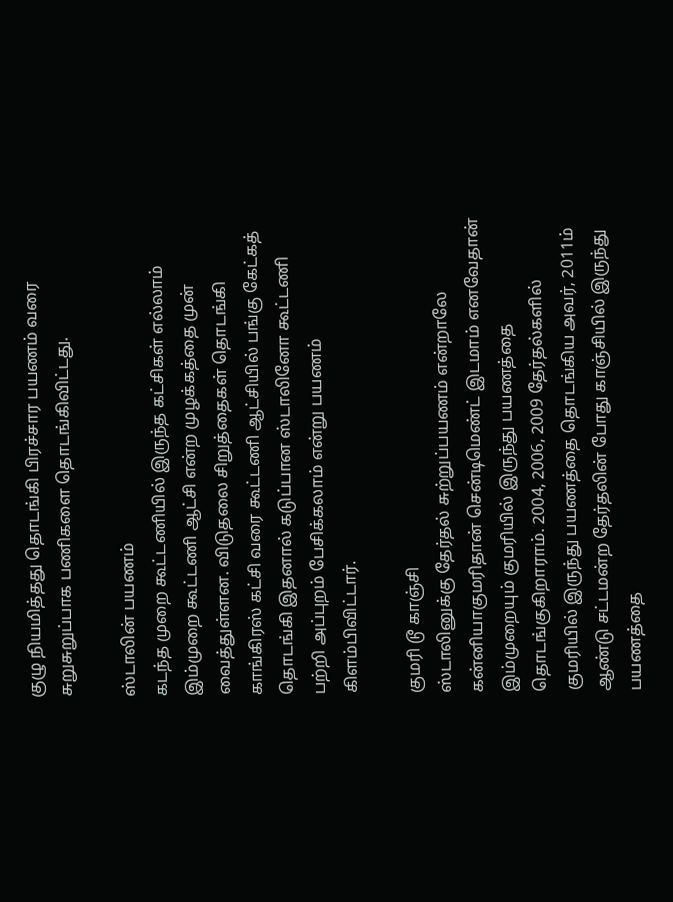குழு நியமித்தது தொடங்கி பிரச்சார பயணம் வரை சுறுசுறுப்பாக பணிகளை தொடங்கிவிட்டது.

ஸ்டாலின் பயணம்
கடந்த முறை கூட்டணியில் இருந்த கட்சிகள் எல்லாம் இம்முறை கூட்டணி ஆட்சி என்ற முழக்கத்தை முன் வைத்துள்ளன. விடுதலை சிறுத்தைகள் தொடங்கி காங்கிரஸ் கட்சி வரை கூட்டணி ஆட்சியில் பங்கு கேட்கத் தொடங்கி இதனால் கடுப்பான ஸ்டாலினோ கூட்டணி பற்றி அப்புறம் பேசிக்கலாம் என்று பயணம் கிளம்பிவிட்டார்.

குமரி டூ காஞ்சி
ஸ்டாலினுக்கு தேர்தல் சுற்றுப்பயணம் என்றாலே கன்னியாகுமரிதான் சென்டிமெண்ட் இடமாம் எனவேதான் இம்முறையும் குமரியில் இருந்து பயணத்தை தொடங்குகிறாராம். 2004, 2006, 2009 தேர்தல்களில் குமரியில் இருந்து பயணத்தை தொடங்கிய அவர், 2011ம் ஆண்டு சட்டமன்ற தேர்தலின் போது காஞ்சியில் இருந்து பயணத்தை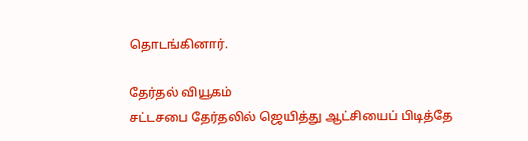தொடங்கினார்.

தேர்தல் வியூகம்
சட்டசபை தேர்தலில் ஜெயித்து ஆட்சியைப் பிடித்தே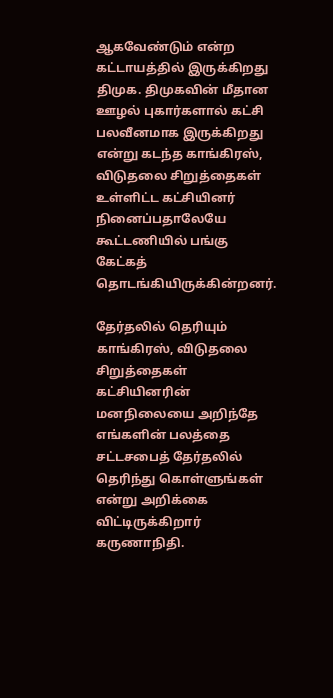ஆகவேண்டும் என்ற கட்டாயத்தில் இருக்கிறது திமுக. திமுகவின் மீதான ஊழல் புகார்களால் கட்சி பலவீனமாக இருக்கிறது என்று கடந்த காங்கிரஸ், விடுதலை சிறுத்தைகள் உள்ளிட்ட கட்சியினர் நினைப்பதாலேயே கூட்டணியில் பங்கு கேட்கத் தொடங்கியிருக்கின்றனர்.

தேர்தலில் தெரியும்
காங்கிரஸ், விடுதலை சிறுத்தைகள் கட்சியினரின் மனநிலையை அறிந்தே எங்களின் பலத்தை சட்டசபைத் தேர்தலில் தெரிந்து கொள்ளுங்கள் என்று அறிக்கை விட்டிருக்கிறார் கருணாநிதி.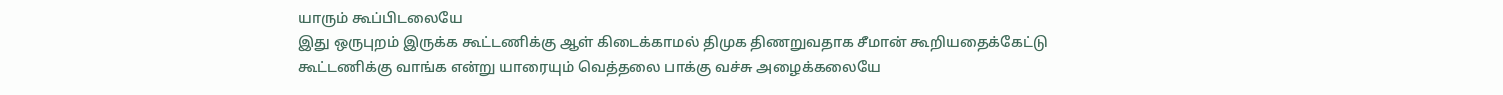யாரும் கூப்பிடலையே
இது ஒருபுறம் இருக்க கூட்டணிக்கு ஆள் கிடைக்காமல் திமுக திணறுவதாக சீமான் கூறியதைக்கேட்டு கூட்டணிக்கு வாங்க என்று யாரையும் வெத்தலை பாக்கு வச்சு அழைக்கலையே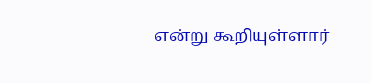என்று கூறியுள்ளார்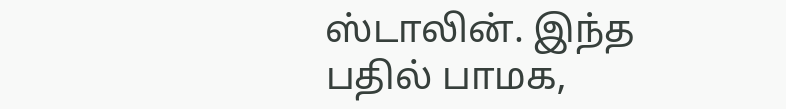ஸ்டாலின். இந்த பதில் பாமக,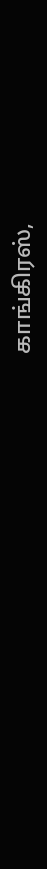காங்கிரஸ்,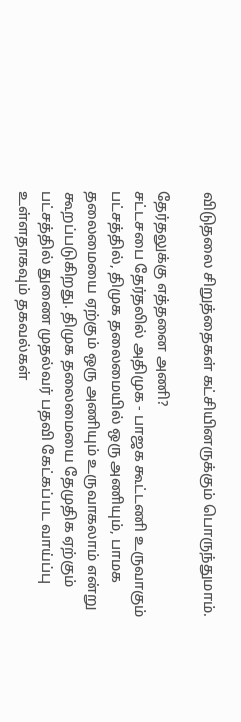விடுதலை சிறுத்தைகள் கட்சியினருக்கும் பொருந்துமாம்.

தேர்தலுக்கு எத்தனை அணி?
சட்டசபை தேர்தலில் அதிமுக - பாஜக கூட்டணி உருவாகும் பட்சத்தில், திமுக தலைமையில் ஒரு அணியும், பாமக தலைமையை ஏற்கும் ஒரு அணியும் உருவாகலாம் என்று கூறப்படுகிறது. திமுக தலைமையை தேமுதிக ஏற்கும் பட்சத்தில் துணை முதல்வர் பதவி கேட்கப்பட வாய்ப்பு உள்ளதாகவும் தகவல்கள்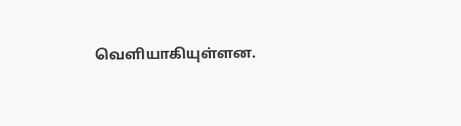வெளியாகியுள்ளன.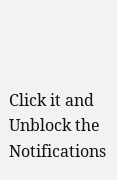Click it and Unblock the Notifications